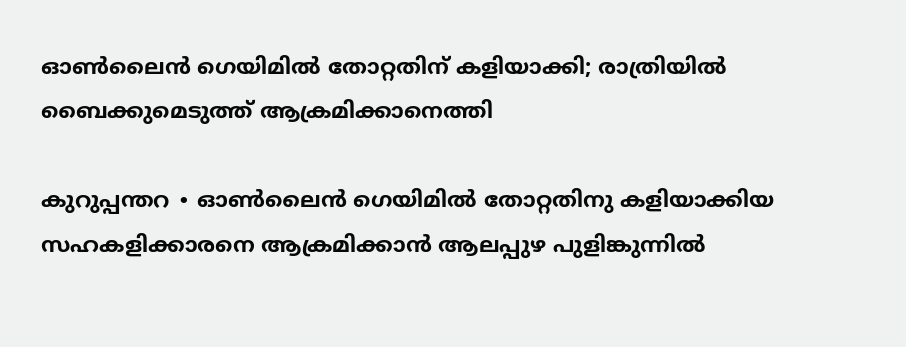ഓൺലൈൻ ഗെയിമിൽ തോറ്റതിന് കളിയാക്കി; രാത്രിയിൽ ബൈക്കുമെടുത്ത് ആക്രമിക്കാനെത്തി

കുറുപ്പന്തറ ∙ ഓൺലൈൻ ഗെയിമിൽ തോറ്റതിനു കളിയാക്കിയ സഹകളിക്കാരനെ ആക്രമിക്കാൻ ആലപ്പുഴ പുളിങ്കുന്നിൽ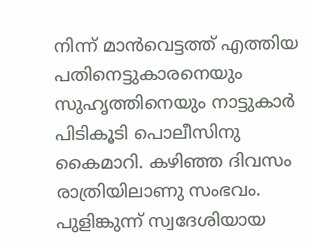നിന്ന് മാൻവെട്ടത്ത് എത്തിയ പതിനെട്ടുകാരനെയും സുഹൃത്തിനെയും നാട്ടുകാർ പിടികൂടി പൊലീസിനു കൈമാറി. കഴിഞ്ഞ ദിവസം രാത്രിയിലാണു സംഭവം. പുളിങ്കുന്ന് സ്വദേശിയായ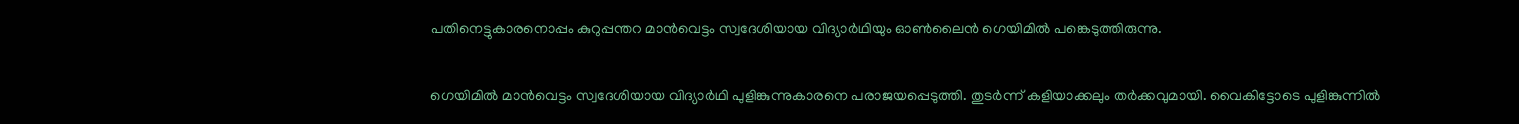പതിനെട്ടുകാരനൊപ്പം കുറുപ്പന്തറ മാൻവെട്ടം സ്വദേശിയായ വിദ്യാർഥിയും ഓൺലൈൻ ഗെയിമിൽ പങ്കെടുത്തിരുന്നു.

ഗെയിമിൽ മാൻവെട്ടം സ്വദേശിയായ വിദ്യാർഥി പുളിങ്കുന്നുകാരനെ പരാജയപ്പെടുത്തി. തുടർന്ന് കളിയാക്കലും തർക്കവുമായി. വൈകിട്ടോടെ പുളിങ്കുന്നിൽ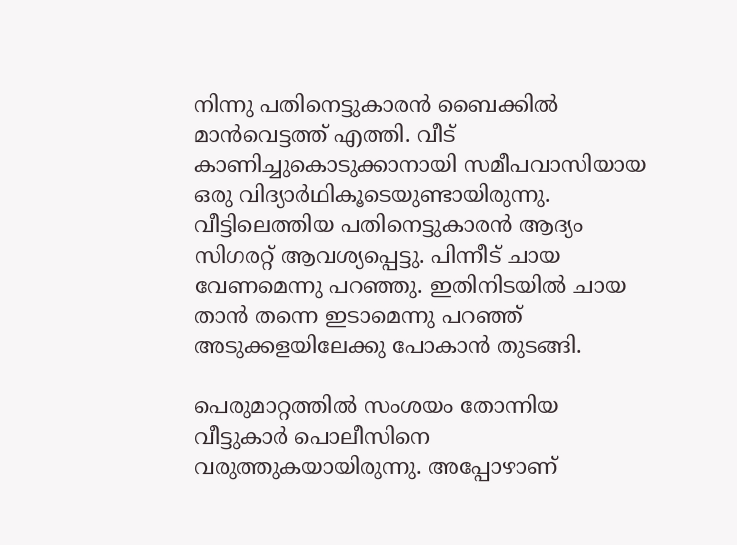നിന്നു പതിനെട്ടുകാരൻ ബൈക്കിൽ മാൻവെട്ടത്ത് എത്തി. വീട് കാണിച്ചുകൊടുക്കാനായി സമീപവാസിയായ ഒരു വിദ്യാർഥികൂടെയുണ്ടായിരുന്നു.  വീട്ടിലെത്തിയ പതിനെട്ടുകാരൻ ആദ്യം സിഗരറ്റ് ആവശ്യപ്പെട്ടു. പിന്നീട് ചായ വേണമെന്നു പറഞ്ഞു. ഇതിനിടയിൽ ചായ താൻ തന്നെ ഇടാമെന്നു പറഞ്ഞ് അടുക്കളയിലേക്കു പോകാൻ തുടങ്ങി.

പെരുമാറ്റത്തിൽ സംശയം തോന്നിയ വീട്ടുകാർ പൊലീസിനെ വരുത്തുകയായിരുന്നു. അപ്പോഴാണ്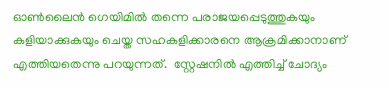ഓൺലൈൻ ഗെയിമിൽ തന്നെ പരാജയപ്പെടുത്തുകയും കളിയാക്കുകയും ചെയ്ത സഹകളിക്കാരനെ ആക്രമിക്കാനാണ് എത്തിയതെന്നു പറയുന്നത്.  സ്റ്റേഷനിൽ എത്തിച്ച് ചോദ്യം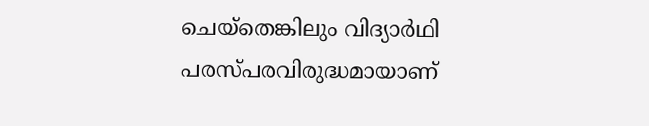ചെയ്തെങ്കിലും വിദ്യാർഥി പരസ്പരവിരുദ്ധമായാണ്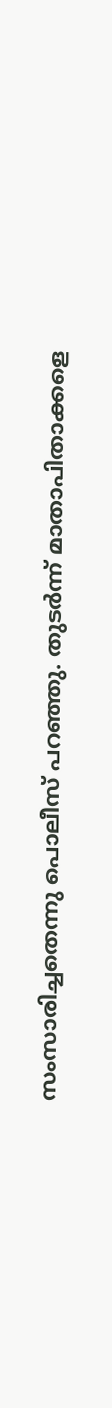സംസാരിച്ചതെന്നു പൊലീസ് പറഞ്ഞു. തുടർന്ന് മാതാപിതാക്കളെ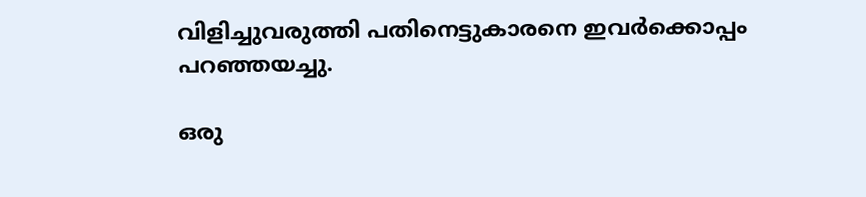വിളിച്ചുവരുത്തി പതിനെട്ടുകാരനെ ഇവർക്കൊപ്പം പറഞ്ഞയച്ചു.

ഒരു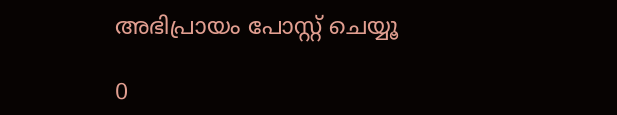അഭിപ്രായം പോസ്റ്റ് ചെയ്യൂ

0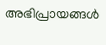അഭിപ്രായങ്ങള്‍